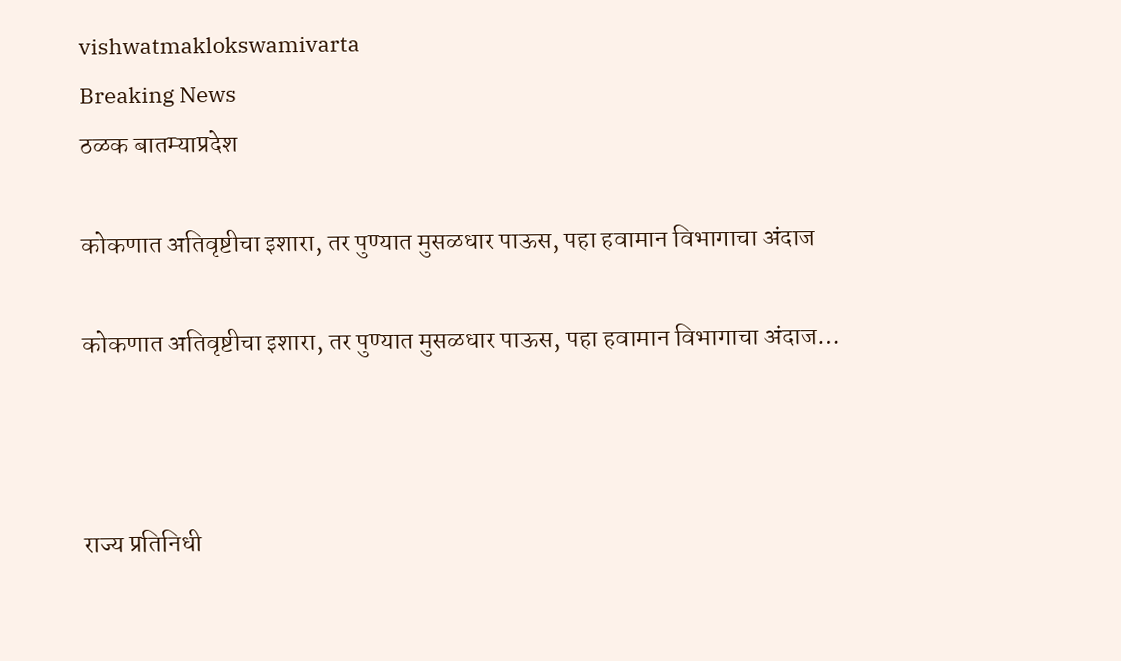vishwatmaklokswamivarta
Breaking News
ठळक बातम्याप्रदेश

कोकणात अतिवृष्टीचा इशारा, तर पुण्यात मुसळधार पाऊस, पहा हवामान विभागाचा अंदाज

कोकणात अतिवृष्टीचा इशारा, तर पुण्यात मुसळधार पाऊस, पहा हवामान विभागाचा अंदाज…



राज्य प्रतिनिधी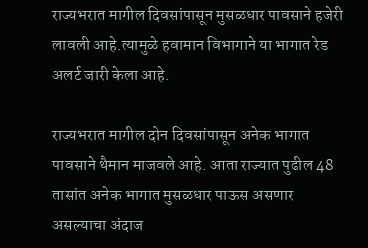राज्यभरात मागील दिवसांपासून मुसळधार पावसाने हजेरी लावली आहे.त्यामुळे हवामान विभागाने या भागात रेड अलर्ट जारी केला आहे.

राज्यभरात मागील दोन दिवसांपासून अनेक भागात पावसाने थैमान माजवले आहे. आता राज्यात पुढील 48 तासांत अनेक भागात मुसळधार पाऊस असणार असल्याचा अंदाज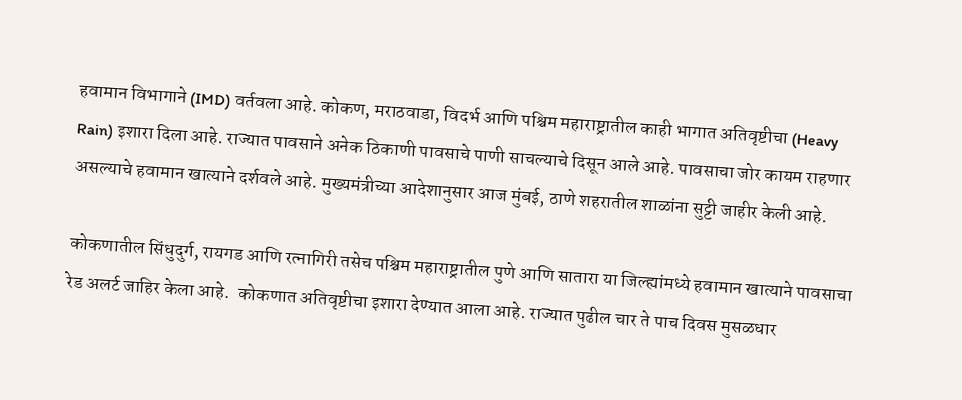हवामान विभागाने (IMD) वर्तवला आहे. कोकण, मराठवाडा, विदर्भ आणि पश्चिम महाराष्ट्रातील काही भागात अतिवृष्टीचा (Heavy Rain) इशारा दिला आहे. राज्यात पावसाने अनेक ठिकाणी पावसाचे पाणी साचल्याचे दिसून आले आहे. पावसाचा जोर कायम राहणार असल्याचे हवामान खात्याने दर्शवले आहे. मुख्यमंत्रीच्या आदेशानुसार आज मुंबई, ठाणे शहरातील शाळांना सुट्टी जाहीर केली आहे.

कोकणातील सिंधुदुर्ग, रायगड आणि रत्नागिरी तसेच पश्चिम महाराष्ट्रातील पुणे आणि सातारा या जिल्ह्यांमध्ये हवामान खात्याने पावसाचा रेड अलर्ट जाहिर केला आहे.  कोकणात अतिवृष्टीचा इशारा देण्यात आला आहे. राज्यात पुढील चार ते पाच दिवस मुसळधार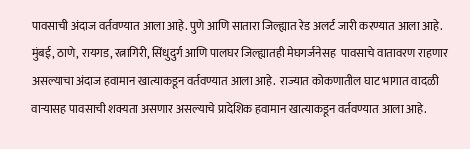पावसाची अंदाज वर्तवण्यात आला आहे. पुणे आणि सातारा जिल्ह्यात रेड अलर्ट जारी करण्यात आला आहे. मुंबई, ठाणे, रायगड, रत्नागिरी, सिंधुदुर्ग आणि पालघर जिल्ह्यातही मेघगर्जनेसह  पावसाचे वातावरण राहणार असल्याचा अंदाज हवामान खात्याकडून वर्तवण्यात आला आहे.  राज्यात कोकणातील घाट भागात वादळी वाऱ्यासह पावसाची शक्यता असणार असल्याचे प्रादेशिक हवामान खात्याकडून वर्तवण्यात आला आहे.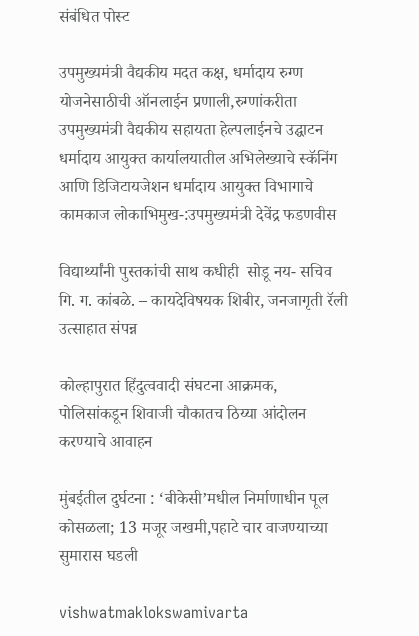संबंधित पोस्ट

उपमुख्यमंत्री वैद्यकीय मदत कक्ष, धर्मादाय रुग्ण योजनेसाठीची ऑनलाईन प्रणाली,रुग्णांकरीता उपमुख्यमंत्री वैद्यकीय सहायता हेल्पलाईनचे उद्घाटन धर्मादाय आयुक्त कार्यालयातील अभिलेख्याचे स्कॅनिंग आणि डिजिटायजेशन धर्मादाय आयुक्त विभागाचे कामकाज लोकाभिमुख-:उपमुख्यमंत्री देवेंद्र फडणवीस

विद्यार्थ्यांनी पुस्तकांची साथ कधीही  सोडू नय- सचिव गि. ग. कांबळे. – कायदेविषयक शिबीर, जनजागृती रॅली उत्साहात संपन्न

कोल्हापुरात हिंदुत्ववादी संघटना आक्रमक, पोलिसांकडून शिवाजी चौकातच ठिय्या आंदोलन करण्याचे आवाहन

मुंबईतील दुर्घटना : ‘बीकेसी’मधील निर्माणाधीन पूल कोसळला; 13 मजूर जखमी,पहाटे चार वाजण्याच्या सुमारास घडली

vishwatmaklokswamivarta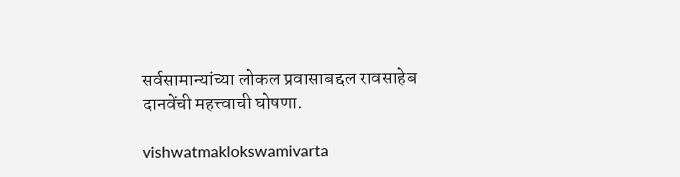सर्वसामान्यांच्या लोकल प्रवासाबद्दल रावसाहेब दानवेंची महत्त्वाची घोषणा.

vishwatmaklokswamivarta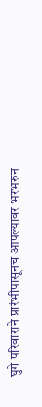घुगे परिवाराने प्रारंभीपासूनच आपल्यावर भरभरुन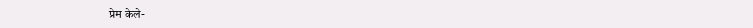प्रेम केले-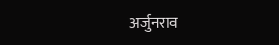अर्जुनराव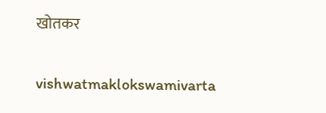खोतकर

vishwatmaklokswamivarta